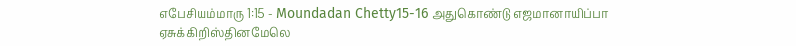எபேசியம்மாரு 1:15 - Moundadan Chetty15-16 அதுகொண்டு எஜமானாயிப்பா ஏசுக்கிறிஸ்தினமேலெ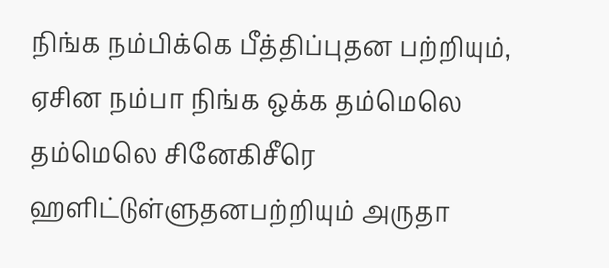நிங்க நம்பிக்கெ பீத்திப்புதன பற்றியும், ஏசின நம்பா நிங்க ஒக்க தம்மெலெ தம்மெலெ சினேகிசீரெ ஹளிட்டுள்ளுதனபற்றியும் அருதா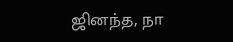ஜினந்த, நா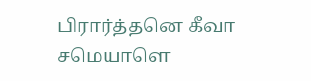பிரார்த்தனெ கீவா சமெயாளெ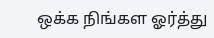ஒக்க நிங்கள ஓர்த்து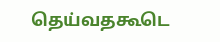தெய்வதகூடெ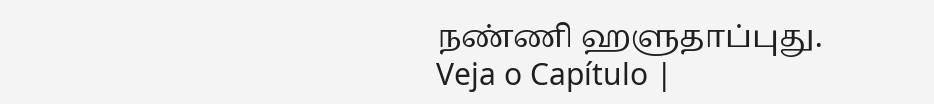நண்ணி ஹளுதாப்புது. Veja o Capítulo |